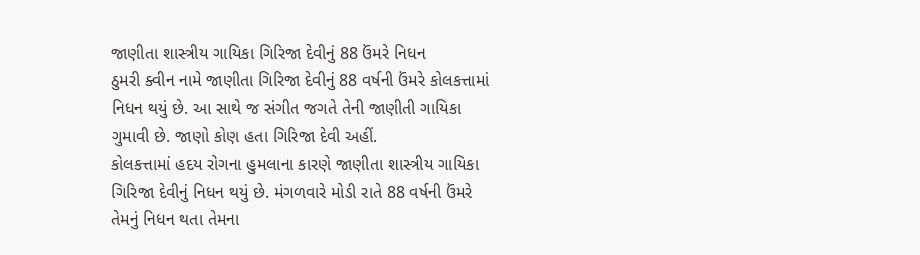જાણીતા શાસ્ત્રીય ગાયિકા ગિરિજા દેવીનું 88 ઉંમરે નિધન
ઠુમરી ક્વીન નામે જાણીતા ગિરિજા દેવીનું 88 વર્ષની ઉંમરે કોલકત્તામાં નિધન થયું છે. આ સાથે જ સંગીત જગતે તેની જાણીતી ગાયિકા ગુમાવી છે. જાણો કોણ હતા ગિરિજા દેવી અહીં.
કોલકત્તામાં હદય રોગના હુમલાના કારણે જાણીતા શાસ્ત્રીય ગાયિકા ગિરિજા દેવીનું નિધન થયું છે. મંગળવારે મોડી રાતે 88 વર્ષની ઉંમરે તેમનું નિધન થતા તેમના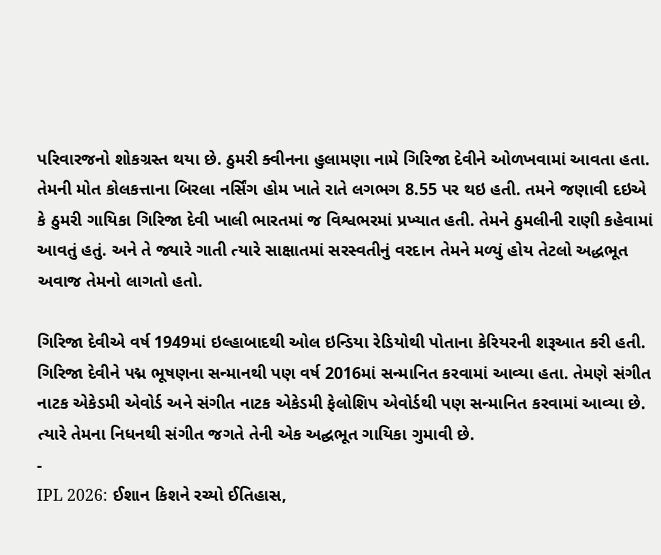પરિવારજનો શોકગ્રસ્ત થયા છે. ઠુમરી ક્વીનના હુલામણા નામે ગિરિજા દેવીને ઓળખવામાં આવતા હતા. તેમની મોત કોલકત્તાના બિરલા નર્સિંગ હોમ ખાતે રાતે લગભગ 8.55 પર થઇ હતી. તમને જણાવી દઇએ કે ઠુમરી ગાયિકા ગિરિજા દેવી ખાલી ભારતમાં જ વિશ્વભરમાં પ્રખ્યાત હતી. તેમને ઠુમલીની રાણી કહેવામાં આવતું હતું. અને તે જ્યારે ગાતી ત્યારે સાક્ષાતમાં સરસ્વતીનું વરદાન તેમને મળ્યું હોય તેટલો અદ્ધભૂત અવાજ તેમનો લાગતો હતો.

ગિરિજા દેવીએ વર્ષ 1949માં ઇલ્હાબાદથી ઓલ ઇન્ડિયા રેડિયોથી પોતાના કેરિયરની શરૂઆત કરી હતી. ગિરિજા દેવીને પદ્મ ભૂષણના સન્માનથી પણ વર્ષ 2016માં સન્માનિત કરવામાં આવ્યા હતા. તેમણે સંગીત નાટક એકેડમી એવોર્ડ અને સંગીત નાટક એકેડમી ફેલોશિપ એવોર્ડથી પણ સન્માનિત કરવામાં આવ્યા છે. ત્યારે તેમના નિધનથી સંગીત જગતે તેની એક અદ્ઘભૂત ગાયિકા ગુમાવી છે.
-
IPL 2026: ઈશાન કિશને રચ્યો ઈતિહાસ,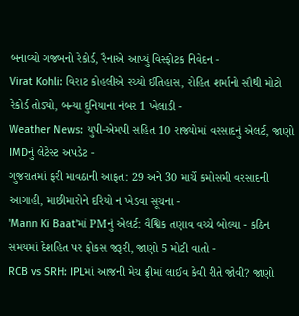બનાવ્યો ગજબનો રેકોર્ડ, રૈનાએ આપ્યું વિસ્ફોટક નિવેદન -
Virat Kohli: વિરાટ કોહલીએ રચ્યો ઈતિહાસ, રોહિત શર્માનો સૌથી મોટો રેકોર્ડ તોડ્યો, બન્યા દુનિયાના નંબર 1 ખેલાડી -
Weather News: યુપી-એમપી સહિત 10 રાજ્યોમાં વરસાદનું એલર્ટ, જાણો IMDનું લેટેસ્ટ અપડેટ -
ગુજરાતમાં ફરી માવઠાની આફત: 29 અને 30 માર્ચે કમોસમી વરસાદની આગાહી, માછીમારોને દરિયો ન ખેડવા સૂચના -
'Mann Ki Baat'માં PMનું એલર્ટ: વૈશ્વિક તણાવ વચ્ચે બોલ્યા - કઠિન સમયમાં દેશહિત પર ફોકસ જરૂરી, જાણો 5 મોટી વાતો -
RCB vs SRH: IPLમાં આજની મેચ ફ્રીમાં લાઈવ કેવી રીતે જોવી? જાણો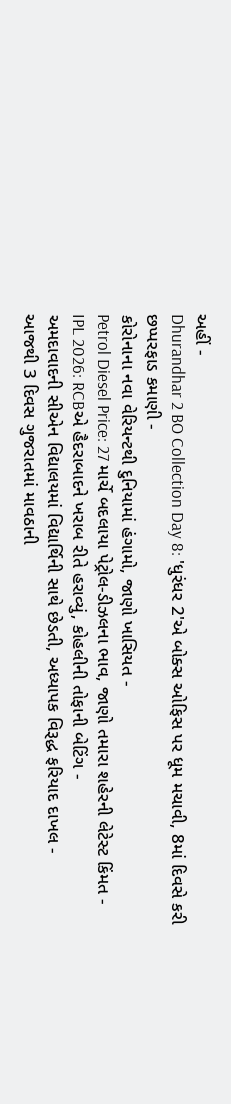અહીં -
Dhurandhar 2 BO Collection Day 8: 'ધુરંધર 2'એ બોક્સ ઓફિસ પર ધૂમ મચાવી, 8માં દિવસે કરી છપ્પરફાડ કમાણી -
કોરોનાના નવા વેરિયન્ટથી દુનિયામાં હંગામો, જાણો ખાસિયત -
Petrol Diesel Price: 27 માર્ચે બદલાયા પેટ્રોલ-ડીઝલના ભાવ, જાણો તમારા શહેરની લેટેસ્ટ કિંમત -
IPL 2026: RCBએ હૈદરાબાદને ખરાબ રીતે હરાવ્યું, કોહલીની તોફાની બેટિંગ -
અમદાવાદની સીએન વિદ્યાલયમાં વિદ્યાર્થિની સાથે છેડતી, અધ્યાપક વિરૂદ્ધ ફરિયાદ દાખલ -
આજથી 3 દિવસ ગુજરાતમાં માવઠાની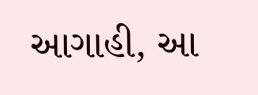આગાહી, આ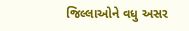જિલ્લાઓને વધુ અસર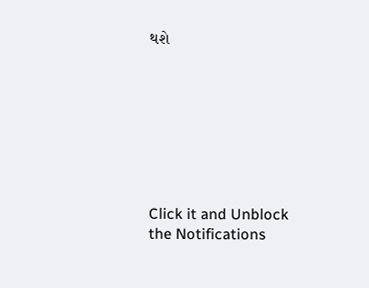થશે








Click it and Unblock the Notifications